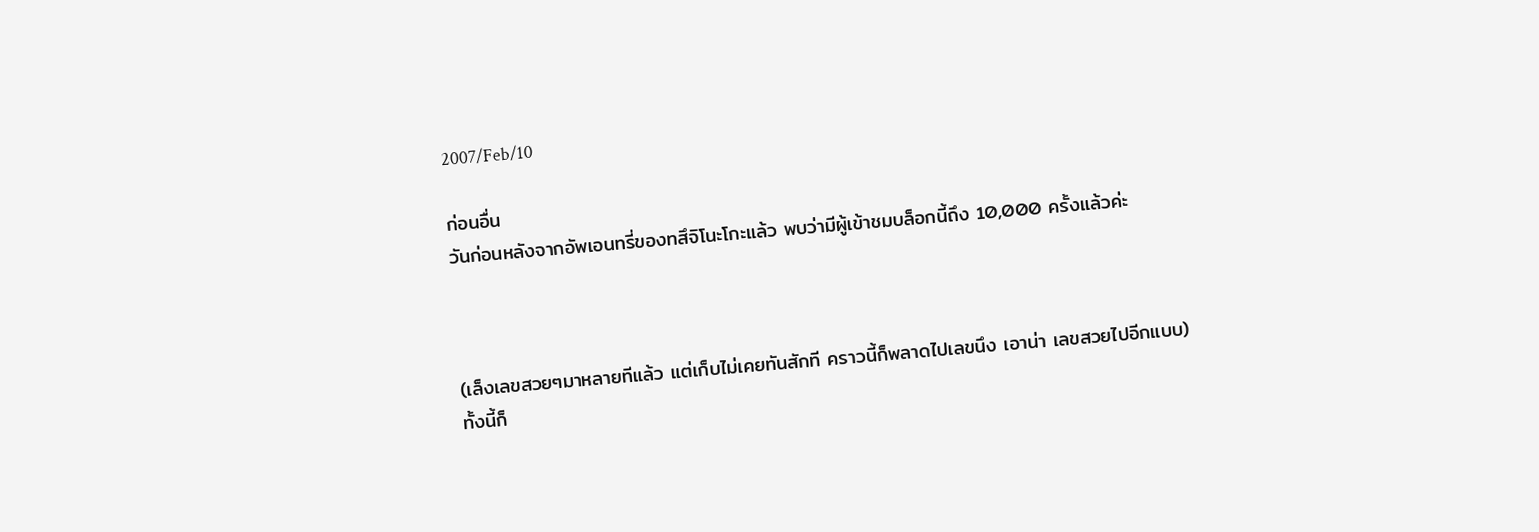2007/Feb/10

ก่อนอื่น
วันก่อนหลังจากอัพเอนทรี่ของทสึจิโนะโกะแล้ว พบว่ามีผู้เข้าชมบล็อกนี้ถึง 10,000 ครั้งแล้วค่ะ



(เล็งเลขสวยๆมาหลายทีแล้ว แต่เก็บไม่เคยทันสักที คราวนี้ก็พลาดไปเลขนึง เอาน่า เลขสวยไปอีกแบบ)
ทั้งนี้ก็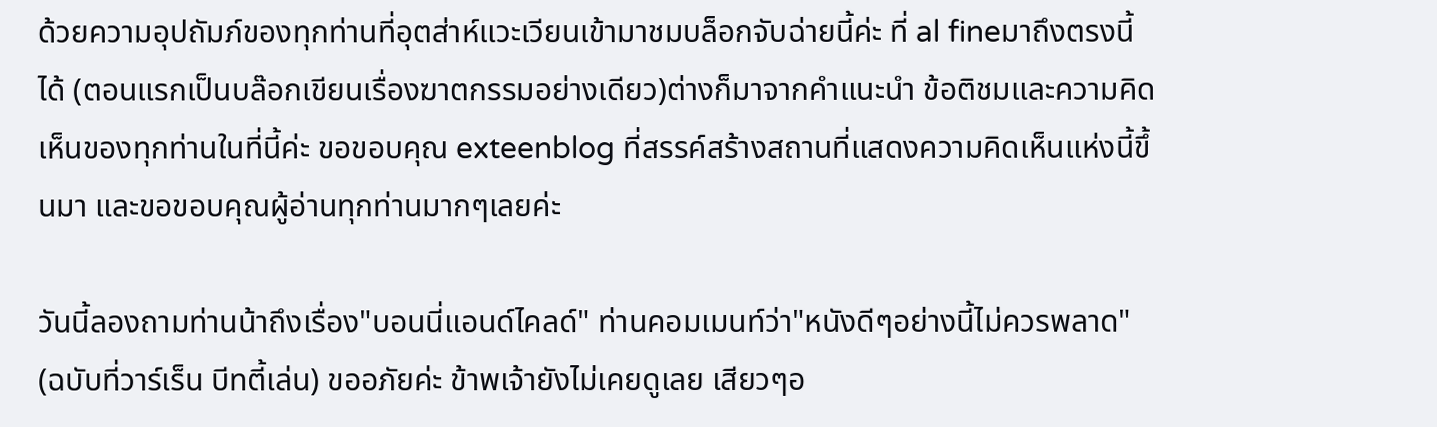ด้วยความอุปถัมภ์ของทุกท่านที่อุตส่าห์แวะเวียนเข้ามาชมบล็อกจับฉ่ายนี้ค่ะ ที่ al fineมาถึงตรงนี้ได้ (ตอนแรกเป็นบล๊อกเขียนเรื่องฆาตกรรมอย่างเดียว)ต่างก็มาจากคำแนะนำ ข้อติชมและความคิดเห็นของทุกท่านในที่นี้ค่ะ ขอขอบคุณ exteenblog ที่สรรค์สร้างสถานที่แสดงความคิดเห็นแห่งนี้ขึ้นมา และขอขอบคุณผู้อ่านทุกท่านมากๆเลยค่ะ

วันนี้ลองถามท่านน้าถึงเรื่อง"บอนนี่แอนด์ไคลด์" ท่านคอมเมนท์ว่า"หนังดีๆอย่างนี้ไม่ควรพลาด" (ฉบับที่วาร์เร็น บีทตี้เล่น) ขออภัยค่ะ ข้าพเจ้ายังไม่เคยดูเลย เสียวๆอ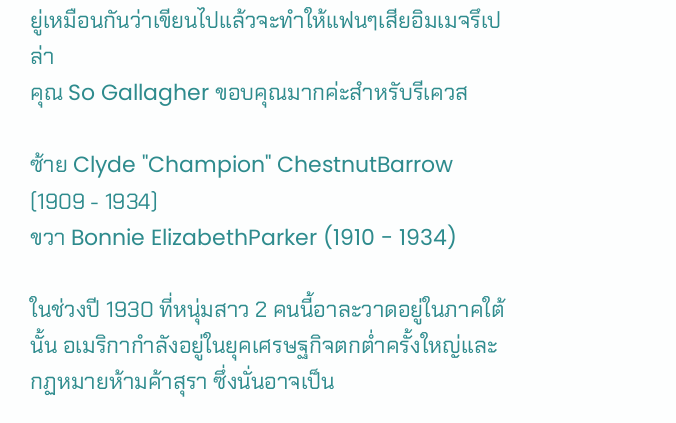ยู่เหมือนกันว่าเขียนไปแล้วจะทำให้แฟนๆเสียอิมเมจรึเปล่า
คุณ So Gallagher ขอบคุณมากค่ะสำหรับรีเควส

ซ้าย Clyde "Champion" ChestnutBarrow (1909 - 1934)
ขวา Bonnie ElizabethParker (1910 - 1934)

ในช่วงปี 1930 ที่หนุ่มสาว 2 คนนี้อาละวาดอยู่ในภาคใต้นั้น อเมริกากำลังอยู่ในยุคเศรษฐกิจตกต่ำครั้งใหญ่และกฏหมายห้ามค้าสุรา ซึ่งนั่นอาจเป็น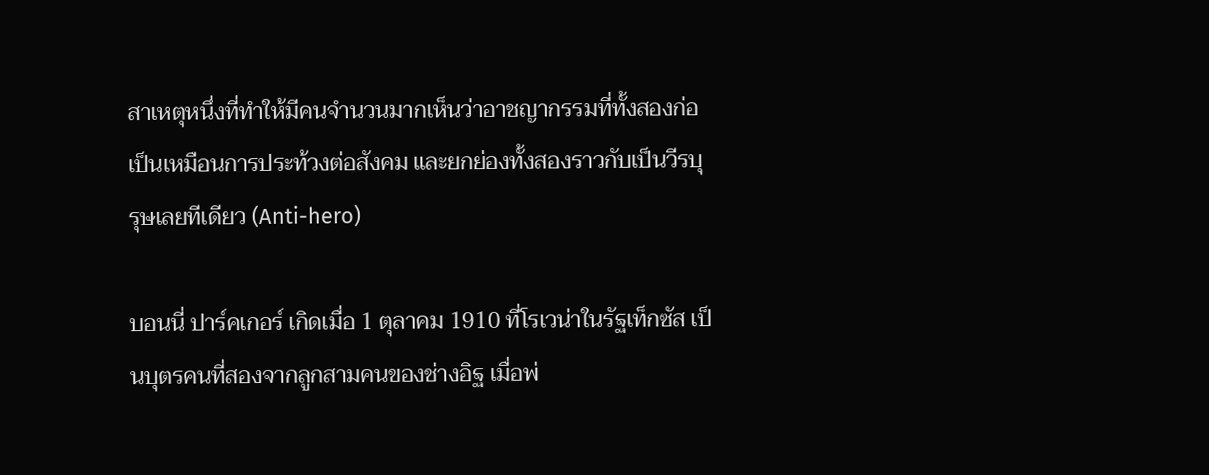สาเหตุหนึ่งที่ทำให้มีคนจำนวนมากเห็นว่าอาชญากรรมที่ทั้งสองก่อเป็นเหมือนการประท้วงต่อสังคม และยกย่องทั้งสองราวกับเป็นวีรบุรุษเลยทีเดียว (Anti-hero)

บอนนี่ ปาร์คเกอร์ เกิดเมื่อ 1 ตุลาคม 1910 ที่โรเวน่าในรัฐเท็กซัส เป็นบุตรคนที่สองจากลูกสามคนของช่างอิฐ เมื่อพ่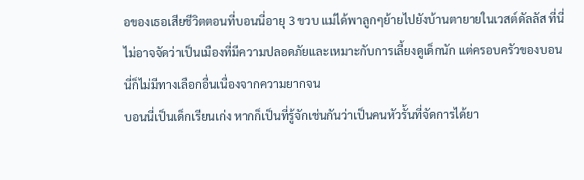อของเธอเสียชีวิตตอนที่บอนนี่อายุ 3 ขวบ แม่ได้พาลูกๆย้ายไปยังบ้านตายายในเวสต์ดัลลัส ที่นี่ไม่อาจจัดว่าเป็นเมืองที่มีความปลอดภัยและเหมาะกับการเลี้ยงดูเด็กนัก แต่ครอบครัวของบอนนี่ก็ไม่มีทางเลือกอื่นเนื่องจากความยากจน
บอนนี่เป็นเด็กเรียนเก่ง หากก็เป็นที่รู้จักเช่นกันว่าเป็นคนหัวรั้นที่จัดการได้ยา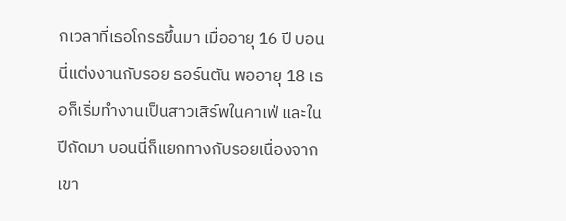กเวลาที่เธอโกรธขึ้นมา เมื่ออายุ 16 ปี บอนนี่แต่งงานกับรอย ธอร์นตัน พออายุ 18 เธอก็เริ่มทำงานเป็นสาวเสิร์พในคาเฟ่ และในปีถัดมา บอนนี่ก็แยกทางกับรอยเนื่องจากเขา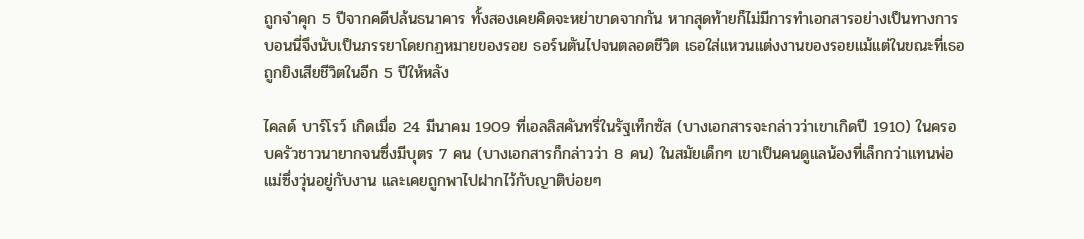ถูกจำคุก 5 ปีจากคดีปล้นธนาคาร ทั้งสองเคยคิดจะหย่าขาดจากกัน หากสุดท้ายก็ไม่มีการทำเอกสารอย่างเป็นทางการ บอนนี่จึงนับเป็นภรรยาโดยกฏหมายของรอย ธอร์นตันไปจนตลอดชีวิต เธอใส่แหวนแต่งงานของรอยแม้แต่ในขณะที่เธอถูกยิงเสียชีวิตในอีก 5 ปีให้หลัง

ไคลด์ บาร์โรว์ เกิดเมื่อ 24 มีนาคม 1909 ที่เอลลิสคันทรี่ในรัฐเท็กซัส (บางเอกสารจะกล่าวว่าเขาเกิดปี 1910) ในครอบครัวชาวนายากจนซึ่งมีบุตร 7 คน (บางเอกสารก็กล่าวว่า 8 คน) ในสมัยเด็กๆ เขาเป็นคนดูแลน้องที่เล็กกว่าแทนพ่อแม่ซึ่งวุ่นอยู่กับงาน และเคยถูกพาไปฝากไว้กับญาติบ่อยๆ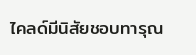ไคลด์มีนิสัยชอบทารุณ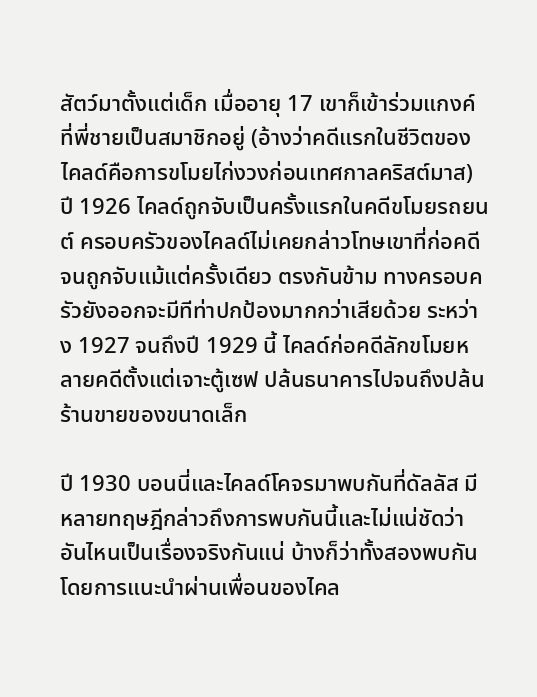สัตว์มาตั้งแต่เด็ก เมื่ออายุ 17 เขาก็เข้าร่วมแกงค์ที่พี่ชายเป็นสมาชิกอยู่ (อ้างว่าคดีแรกในชีวิตของไคลด์คือการขโมยไก่งวงก่อนเทศกาลคริสต์มาส) ปี 1926 ไคลด์ถูกจับเป็นครั้งแรกในคดีขโมยรถยนต์ ครอบครัวของไคลด์ไม่เคยกล่าวโทษเขาที่ก่อคดีจนถูกจับแม้แต่ครั้งเดียว ตรงกันข้าม ทางครอบครัวยังออกจะมีทีท่าปกป้องมากกว่าเสียด้วย ระหว่าง 1927 จนถึงปี 1929 นี้ ไคลด์ก่อคดีลักขโมยหลายคดีตั้งแต่เจาะตู้เซฟ ปล้นธนาคารไปจนถึงปล้นร้านขายของขนาดเล็ก

ปี 1930 บอนนี่และไคลด์โคจรมาพบกันที่ดัลลัส มีหลายทฤษฎีกล่าวถึงการพบกันนี้และไม่แน่ชัดว่าอันไหนเป็นเรื่องจริงกันแน่ บ้างก็ว่าทั้งสองพบกันโดยการแนะนำผ่านเพื่อนของไคล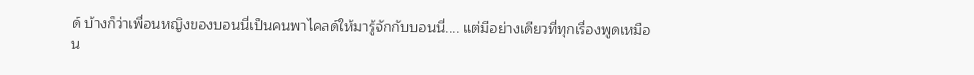ด์ บ้างก็ว่าเพื่อนหญิงของบอนนี่เป็นคนพาไคลด์ให้มารู้จักกับบอนนี่.... แต่มีอย่างเดียวที่ทุกเรื่องพูดเหมือน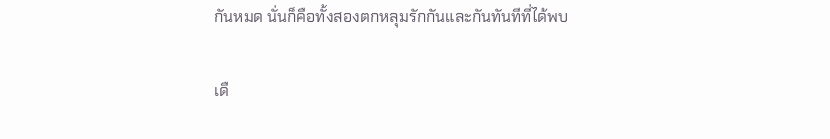กันหมด นั่นก็คือทั้งสองตกหลุมรักกันและกันทันทีที่ได้พบ

เดื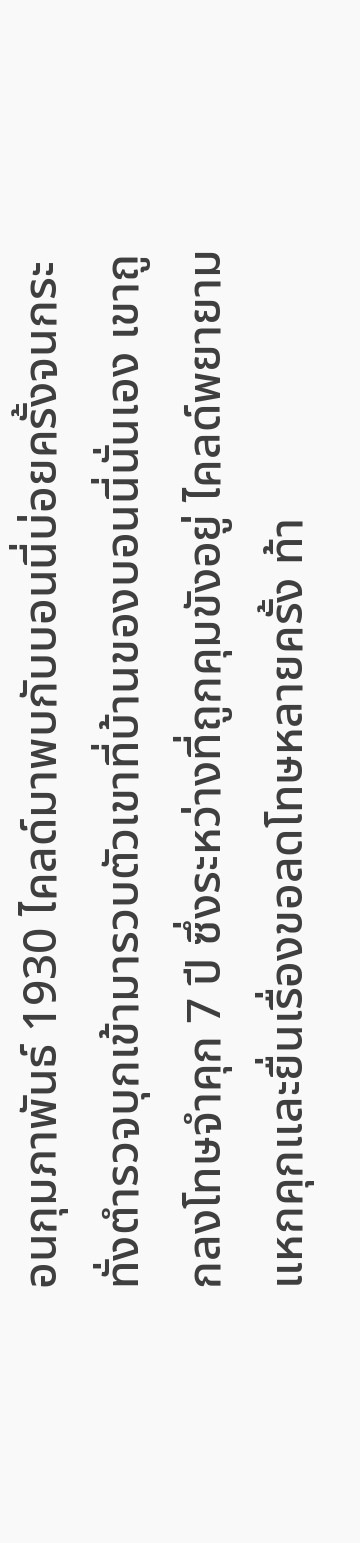อนกุมภาพันธ์ 1930 ไคลด์มาพบกับบอนนี่บ่อยครั้งจนกระทั่งตำรวจบุกเข้ามารวบตัวเขาที่บ้านของบอนนี่นั่นเอง เขาถูกลงโทษจำคุก 7 ปี ซึ่งระหว่างที่ถูกคุมขังอยู่ ไคลด์พยายามแหกคุกและยื่นเรื่องขอลดโทษหลายครั้ง ท้า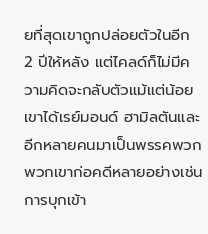ยที่สุดเขาถูกปล่อยตัวในอีก 2 ปีให้หลัง แต่ไคลด์ก็ไม่มีความคิดจะกลับตัวแม้แต่น้อย เขาได้เรย์มอนด์ ฮามิลตันและอีกหลายคนมาเป็นพรรคพวก พวกเขาก่อคดีหลายอย่างเช่นการบุกเข้า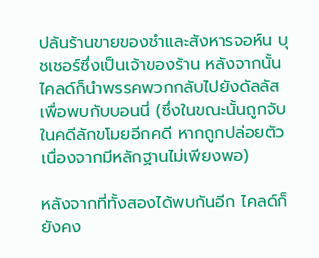ปล้นร้านขายของชำและสังหารจอห์น บุชเชอร์ซึ่งเป็นเจ้าของร้าน หลังจากนั้นไคลด์ก็นำพรรคพวกกลับไปยังดัลลัสเพื่อพบกับบอนนี่ (ซึ่งในขณะนั้นถูกจับในคดีลักขโมยอีกคดี หากถูกปล่อยตัวเนื่องจากมีหลักฐานไม่เพียงพอ)

หลังจากที่ทั้งสองได้พบกันอีก ไคลด์ก็ยังคง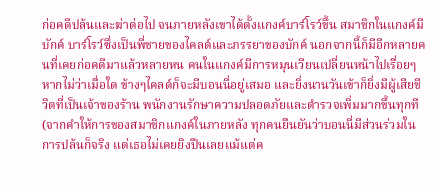ก่อคดีปล้นและฆ่าต่อไป จนภายหลังเขาได้ตั้งแกงค์บาร์โรว์ขึ้น สมาชิกในแกงค์มีบักค์ บาร์โรว์ซึ่งเป็นพี่ชายของไคลด์และภรรยาของบักค์ นอกจากนี้ก็มีอีกหลายคนที่เคยก่อคดีมาแล้วหลายหน คนในแกงค์มีการหมุนเวียนเปลี่ยนหน้าไปเรื่อยๆ หากไม่ว่าเมื่อใด ข้างๆไคลด์ก็จะมีบอนนี่อยู่เสมอ และยิ่งนานวันเข้าก็ยิ่งมีผู้เสียชีวิตที่เป็นเจ้าของร้าน พนักงานรักษาความปลอดภัยและตำรวจเพิ่มมากขึ้นทุกที (จากคำให้การของสมาชิกแกงค์ในภายหลัง ทุกคนยืนยันว่าบอนนี่มีส่วนร่วมในการปล้นก็จริง แต่เธอไม่เคยยิงปืนเลยแม้แต่ค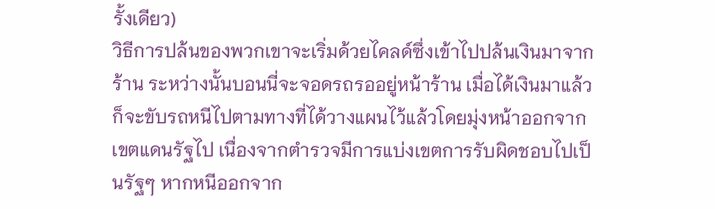รั้งเดียว)
วิธีการปล้นของพวกเขาจะเริ่มด้วยไคลด์ซึ่งเข้าไปปล้นเงินมาจากร้าน ระหว่างนั้นบอนนี่จะจอดรถรออยู่หน้าร้าน เมื่อได้เงินมาแล้วก็จะขับรถหนีไปตามทางที่ได้วางแผนไว้แล้วโดยมุ่งหน้าออกจากเขตแดนรัฐไป เนื่องจากตำรวจมีการแบ่งเขตการรับผิดชอบไปเป็นรัฐๆ หากหนีออกจาก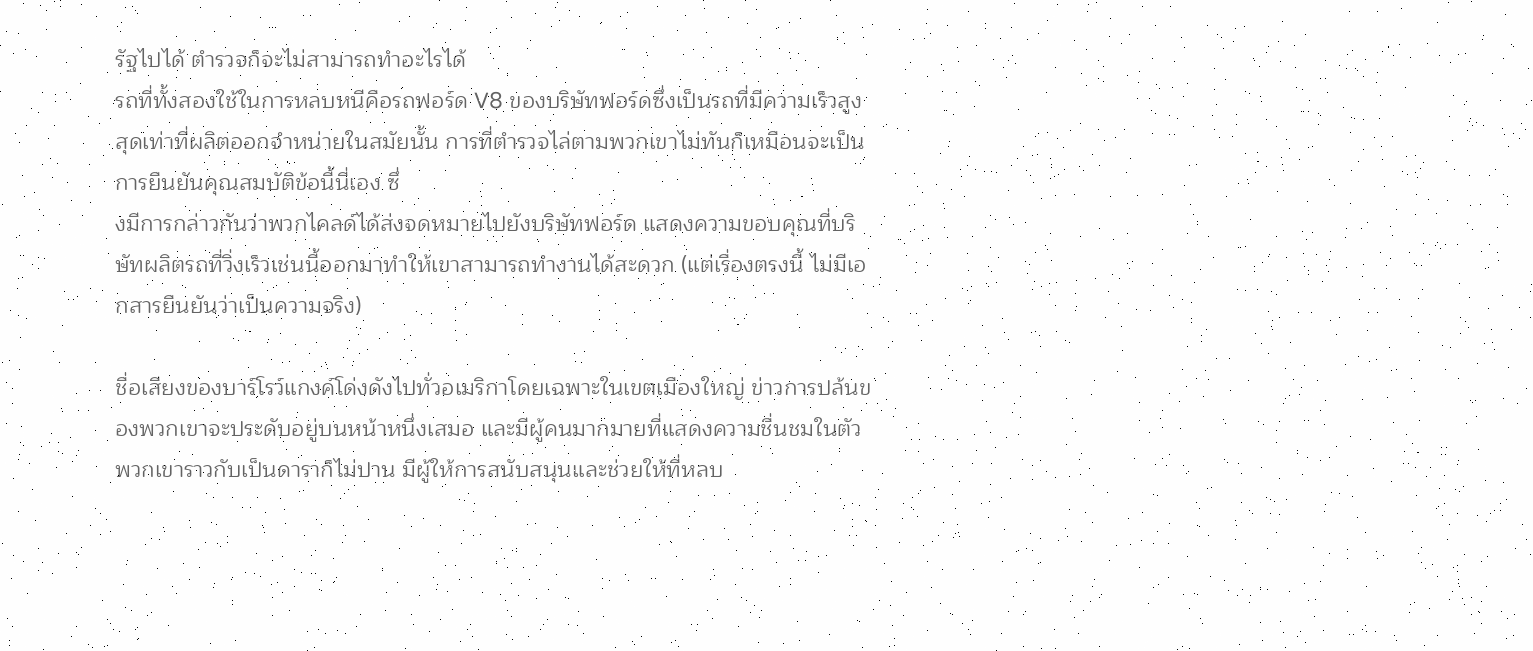รัฐไปได้ ตำรวจก็จะไม่สามารถทำอะไรได้
รถที่ทั้งสองใช้ในการหลบหนีคือรถฟอร์ด V8 ของบริษัทฟอร์ดซึ่งเป็นรถที่มีความเร็วสูงสุดเท่าที่ผลิตออกจำหน่ายในสมัยนั้น การที่ตำรวจไล่ตามพวกเขาไม่ทันก็เหมือนจะเป็นการยืนยันคุณสมบัติข้อนี้นี่เอง ซึ่
งมีการกล่าวกันว่าพวกไคลด์ได้ส่งจดหมายไปยังบริษัทฟอร์ด แสดงความขอบคุณที่บริษัทผลิตรถที่วิ่งเร็วเช่นนี้ออกมาทำให้เขาสามารถทำงานได้สะดวก (แต่เรื่องตรงนี้ ไม่มีเอกสารยืนยันว่าเป็นความจริง)

ชื่อเสียงของบาร์โรว์แกงค์โด่งดังไปทั่วอเมริกาโดยเฉพาะในเขตเมืองใหญ่ ข่าวการปล้นของพวกเขาจะประดับอยู่บนหน้าหนึ่งเสมอ และมีผู้คนมากมายที่แสดงความชื่นชมในตัวพวกเขาราวกับเป็นดาราก็ไม่ปาน มีผู้ให้การสนับสนุนและช่วยให้ที่หลบ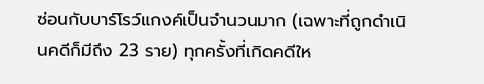ซ่อนกับบาร์โรว์แกงค์เป็นจำนวนมาก (เฉพาะที่ถูกดำเนินคดีก็มีถึง 23 ราย) ทุกครั้งที่เกิดคดีให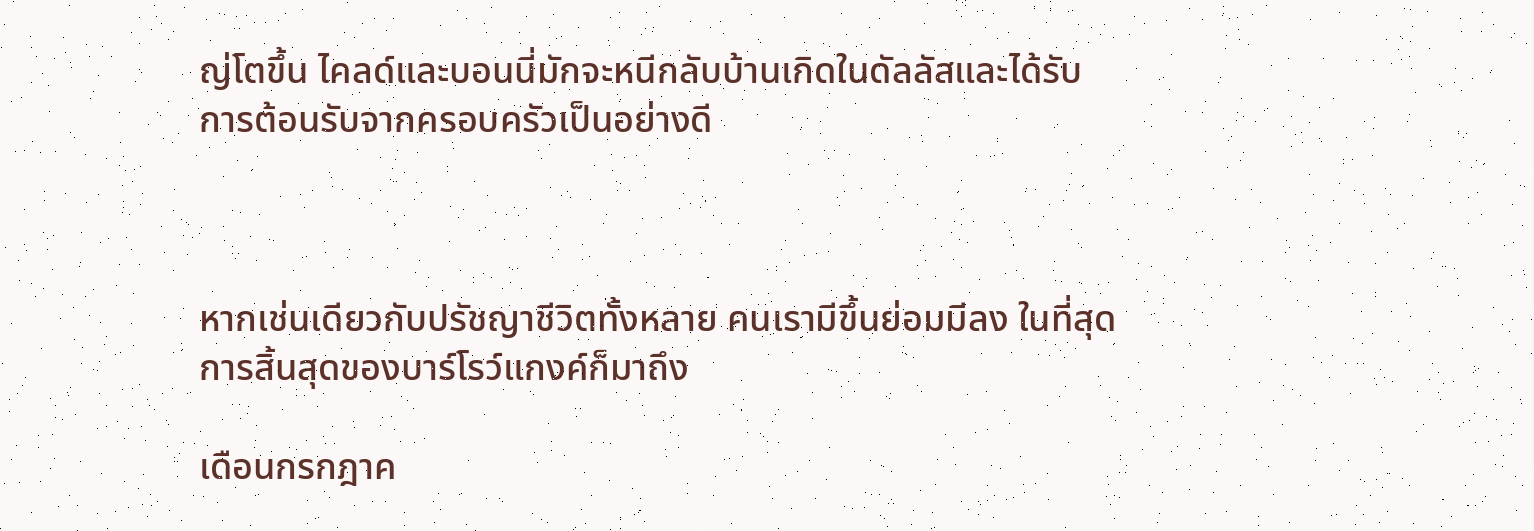ญ่โตขึ้น ไคลด์และบอนนี่มักจะหนีกลับบ้านเกิดในดัลลัสและได้รับการต้อนรับจากครอบครัวเป็นอย่างดี



หากเช่นเดียวกับปรัชญาชีวิตทั้งหลาย คนเรามีขึ้นย่อมมีลง ในที่สุด การสิ้นสุดของบาร์โรว์แกงค์ก็มาถึง

เดือนกรกฎาค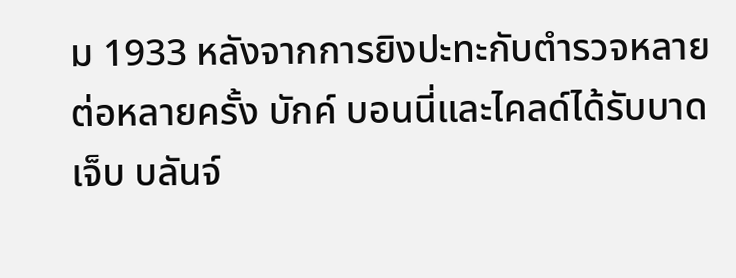ม 1933 หลังจากการยิงปะทะกับตำรวจหลายต่อหลายครั้ง บักค์ บอนนี่และไคลด์ได้รับบาดเจ็บ บลันจ์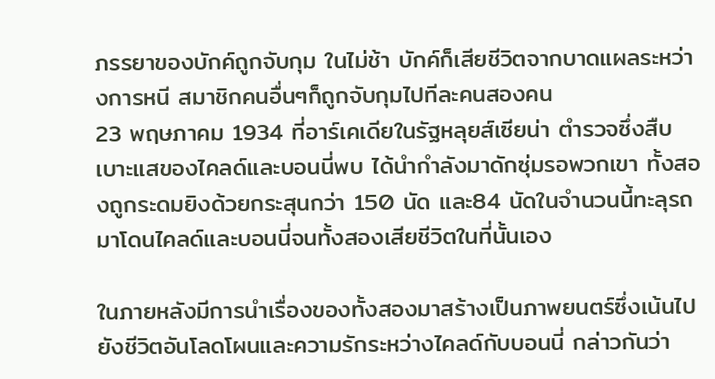ภรรยาของบักค์ถูกจับกุม ในไม่ช้า บักค์ก็เสียชีวิตจากบาดแผลระหว่างการหนี สมาชิกคนอื่นๆก็ถูกจับกุมไปทีละคนสองคน
23 พฤษภาคม 1934 ที่อาร์เคเดียในรัฐหลุยส์เซียน่า ตำรวจซึ่งสืบเบาะแสของไคลด์และบอนนี่พบ ได้นำกำลังมาดักซุ่มรอพวกเขา ทั้งสองถูกระดมยิงด้วยกระสุนกว่า 150 นัด และ84 นัดในจำนวนนี้ทะลุรถมาโดนไคลด์และบอนนี่จนทั้งสองเสียชีวิตในที่นั้นเอง

ในภายหลังมีการนำเรื่องของทั้งสองมาสร้างเป็นภาพยนตร์ซึ่งเน้นไปยังชีวิตอันโลดโผนและความรักระหว่างไคลด์กับบอนนี่ กล่าวกันว่า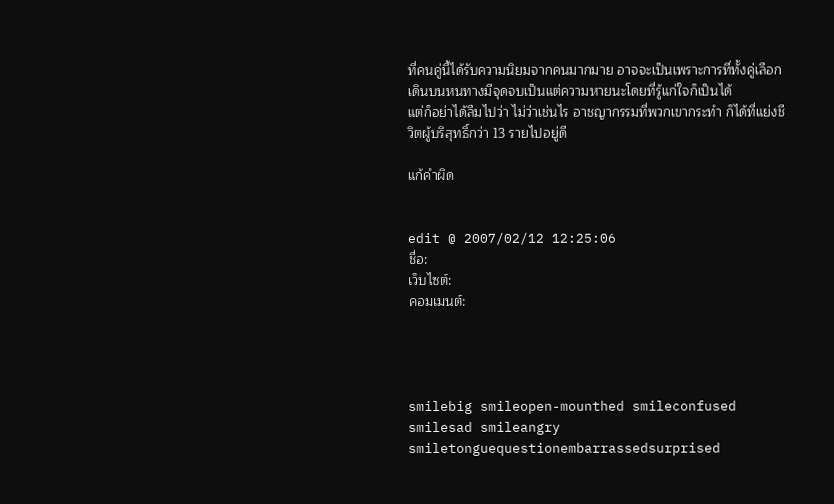ที่คนคู่นี้ได้รับความนิยมจากคนมากมาย อาจจะเป็นเพราะการที่ทั้งคู่เลือกเดินบนหนทางมีจุดจบเป็นแต่ความหายนะโดยที่รู้แก่ใจก็เป็นได้
แต่ก็อย่าได้ลืมไปว่า ไม่ว่าเช่นไร อาชญากรรมที่พวกเขากระทำ ก็ได้ที่แย่งชีวิตผู้บริสุทธิ์กว่า 13 รายไปอยู่ดี

แก้คำผิด


edit @ 2007/02/12 12:25:06
ชื่อ:
เว็บไซต์:
คอมเมนต์:




smilebig smileopen-mounthed smileconfused smilesad smileangry smiletonguequestionembarrassedsurprised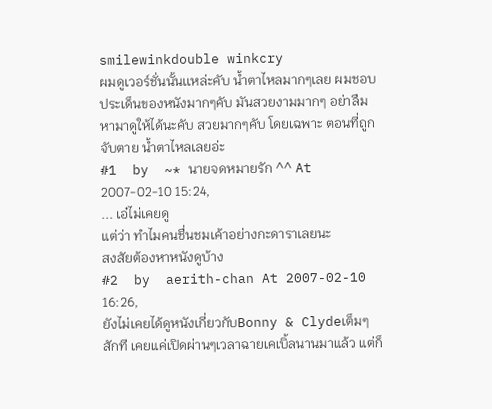smilewinkdouble winkcry
ผมดูเวอร์ชั่นนั้นเเหล่ะคับ น้ำตาไหลมากๆเลย ผมชอบประเด็นของหนังมากๆคับ มันสวยงามมากๆ อย่าลืมหามาดูให้ได้นะคับ สวยมากๆคับ โดยเฉพาะ ตอนที่ถูกจับตาย น้ำตาไหลเลยอ่ะ
#1  by  ~* นายจดหมายรัก ^^ At 2007-02-10 15:24,
... เอ๋ไม่เคยดู
แต่ว่า ทำไมคนชื่นชมเค้าอย่างกะดาราเลยนะ
สงสัยต้องหาหนังดูบ้าง
#2  by  aerith-chan At 2007-02-10 16:26,
ยังไม่เคยได้ดูหนังเกี่ยวกับBonny & Clydeเต็มๆสักที เคยแค่เปิดผ่านๆเวลาฉายเคเบิ้ลนานมาแล้ว แต่ก็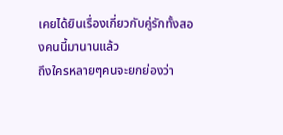เคยได้ยินเรื่องเกี่ยวกับคู่รักทั้งสองคนนี้มานานแล้ว
ถึงใครหลายๆคนจะยกย่องว่า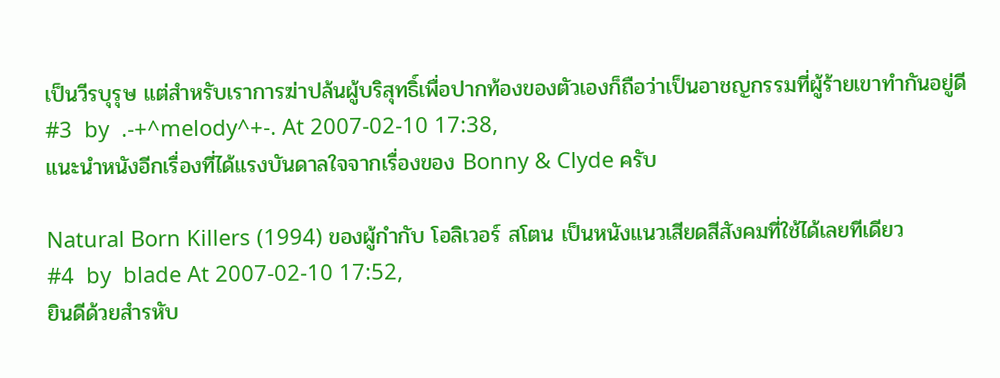เป็นวีรบุรุษ แต่สำหรับเราการฆ่าปล้นผู้บริสุทธิ์เพื่อปากท้องของตัวเองก็ถือว่าเป็นอาชญกรรมที่ผู้ร้ายเขาทำกันอยู่ดี
#3  by  .-+^melody^+-. At 2007-02-10 17:38,
แนะนำหนังอีกเรื่องที่ได้แรงบันดาลใจจากเรื่องของ Bonny & Clyde ครับ

Natural Born Killers (1994) ของผู้กำกับ โอลิเวอร์ สโตน เป็นหนังแนวเสียดสีสังคมที่ใช้ได้เลยทีเดียว
#4  by  blade At 2007-02-10 17:52,
ยินดีด้วยสำรหับ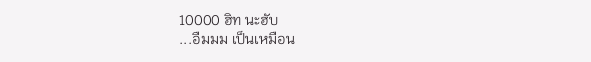10000 ฮิท นะฮับ
...อืมมม เป็นเหมือน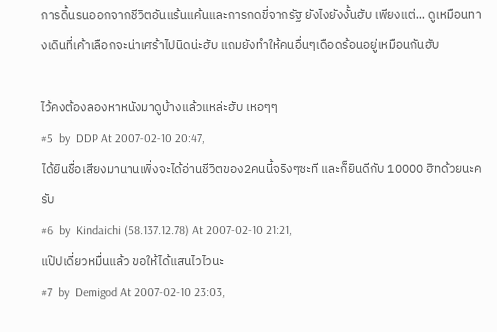การดิ้นรนออกจากชีวิตอันแร้นแค้นและการกดขี่จากรัฐ ยังไงยังงั้นฮับ เพียงแต่... ดูเหมือนทางเดินที่เค้าเลือกจะน่าเศร้าไปนิดน่ะฮับ แถมยังทำให้คนอื่นๆเดือดร้อนอยู่เหมือนกันฮับ

ไว้คงต้องลองหาหนังมาดูบ้างแล้วแหล่ะฮับ เหอๆๆ
#5  by  DDP At 2007-02-10 20:47,
ได้ยินชื่อเสียงมานานเพิ่งจะได้อ่านชีวิตของ2คนนี้จริงๆซะที และก็ยินดีกับ 10000 ฮิทด้วยนะครับ
#6  by  Kindaichi (58.137.12.78) At 2007-02-10 21:21,
แป๊ปเดี่ยวหมื่นแล้ว ขอให้ได้แสนไวไวนะ
#7  by  Demigod At 2007-02-10 23:03,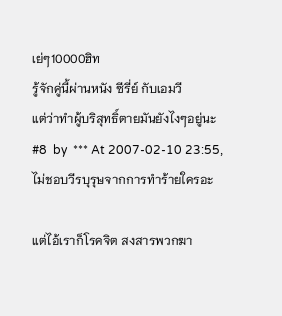เย่ๆ10000ฮิท
รู้จักคู่นี้ผ่านหนัง ซีรี่ย์ กับเอมวี
แต่ว่าทำผู้บริสุทธิ์ตายมันยังไงๆอยู่นะ
#8  by  *** At 2007-02-10 23:55,
ไม่ชอบวีรบุรุษจากการทำร้ายใครอะ

แต่ไอ้เราก็โรคจิต สงสารพวกฆา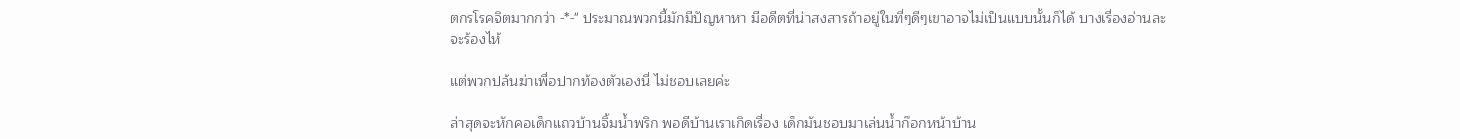ตกรโรคจิตมากกว่า -*-" ประมาณพวกนี้มักมีปัญหาหา มีอดีตที่น่าสงสารถ้าอยู่ในที่ๆดีๆเขาอาจไม่เป็นแบบนั้นก็ได้ บางเรื่องอ่านละจะร้องไห้

แต่พวกปล้นฆ่าเพื่อปากท้องตัวเองนี่ ไม่ชอบเลยค่ะ

ล่าสุดจะหักคอเด็กแถวบ้านจิ้มน้ำพริก พอดีบ้านเราเกิดเรื่อง เด็กมันชอบมาเล่นน้ำก๊อกหน้าบ้าน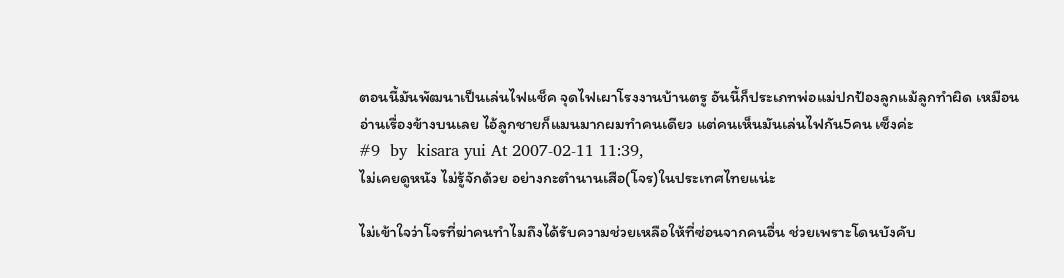ตอนนี้มันพัฒนาเป็นเล่นไฟแช็ค จุดไฟเผาโรงงานบ้านตรู อันนี้ก็ประเภทพ่อแม่ปกป้องลูกแม้ลูกทำผิด เหมือนอ่านเรื่องข้างบนเลย ไอ้ลูกชายก็แมนมากผมทำคนเดียว แต่คนเห็นมันเล่นไฟกัน5คน เซ็งค่ะ
#9  by  kisara yui At 2007-02-11 11:39,
ไม่เคยดูหนัง ไม่รู้จักด้วย อย่างกะตำนานเสือ(โจร)ในประเทศไทยแน่ะ

ไม่เข้าใจว่าโจรที่ฆ่าคนทำไมถึงได้รับความช่วยเหลือให้ที่ซ่อนจากคนอื่น ช่วยเพราะโดนบังคับ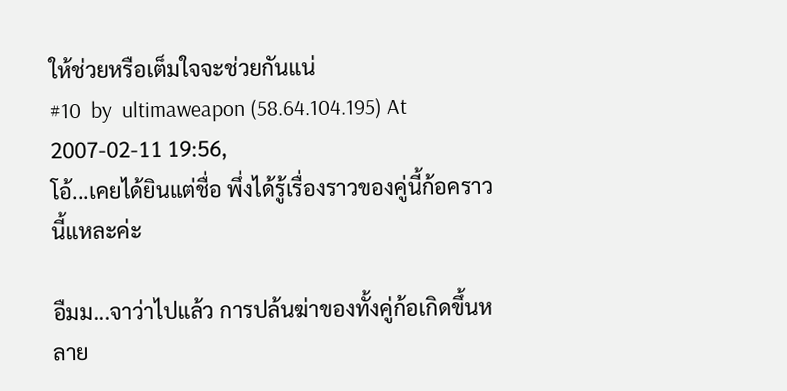ให้ช่วยหรือเต็มใจจะช่วยกันแน่
#10  by  ultimaweapon (58.64.104.195) At 2007-02-11 19:56,
โอ้...เคยได้ยินแต่ชื่อ พึ่งได้รู้เรื่องราวของคู่นี้ก้อคราวนี้แหละค่ะ

อืมม...จาว่าไปแล้ว การปล้นฆ่าของทั้งคู่ก้อเกิดขึ้นหลาย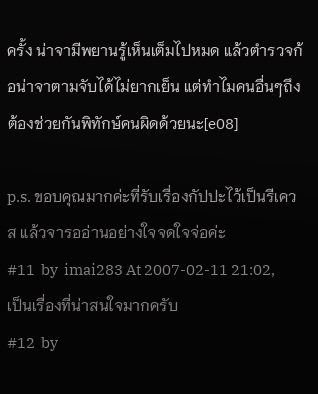ครั้ง น่าจามีพยานรู้เห็นเต็มไปหมด แล้วตำรวจก้อน่าจาตามจับได้ไม่ยากเย็น แต่ทำไมคนอื่นๆถึงต้องช่วยกันพิทักษ์คนผิดด้วยนะ[e08]

p.s. ขอบคุณมากค่ะที่รับเรื่องกัปปะไว้เป็นรีเควส แล้วจารออ่านอย่างใจจดใจจ่อค่ะ
#11  by  imai283 At 2007-02-11 21:02,
เป็นเรื่องที่น่าสนใจมากครับ
#12  by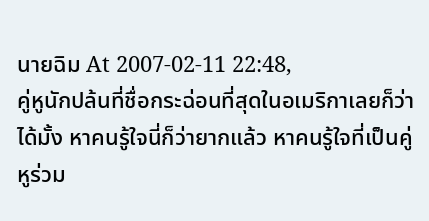นายฉิม At 2007-02-11 22:48,
คู่หูนักปล้นที่ชื่อกระฉ่อนที่สุดในอเมริกาเลยก็ว่าได้มั้ง หาคนรู้ใจนี่ก็ว่ายากแล้ว หาคนรู้ใจที่เป็นคู่หูร่วม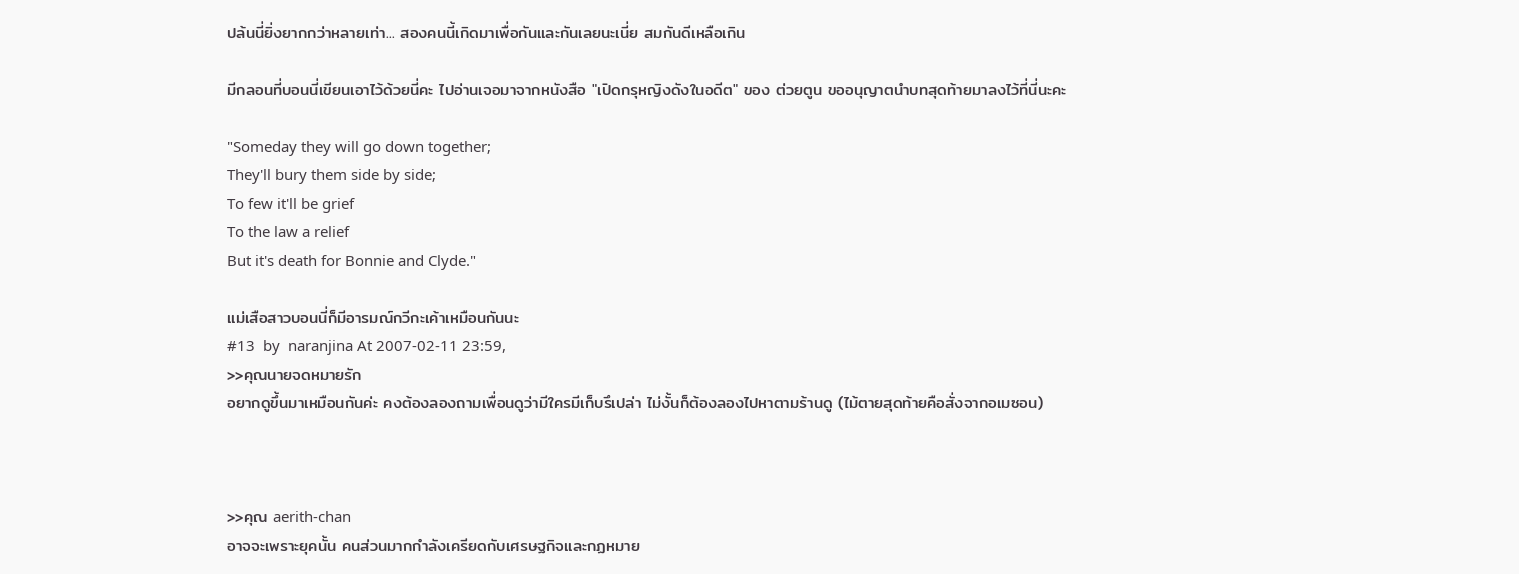ปล้นนี่ยิ่งยากกว่าหลายเท่า... สองคนนี้เกิดมาเพื่อกันและกันเลยนะเนี่ย สมกันดีเหลือเกิน

มีกลอนที่บอนนี่เขียนเอาไว้ด้วยนี่คะ ไปอ่านเจอมาจากหนังสือ "เปิดกรุหญิงดังในอดีต" ของ ต่วยตูน ขออนุญาตนำบทสุดท้ายมาลงไว้ที่นี่นะคะ

"Someday they will go down together;
They'll bury them side by side;
To few it'll be grief
To the law a relief
But it's death for Bonnie and Clyde."

แม่เสือสาวบอนนี่ก็มีอารมณ์กวีกะเค้าเหมือนกันนะ
#13  by  naranjina At 2007-02-11 23:59,
>>คุณนายจดหมายรัก
อยากดูขึ้นมาเหมือนกันค่ะ คงต้องลองถามเพื่อนดูว่ามีใครมีเก็บรึเปล่า ไม่งั้นก็ต้องลองไปหาตามร้านดู (ไม้ตายสุดท้ายคือสั่งจากอเมซอน)



>>คุณ aerith-chan
อาจจะเพราะยุคนั้น คนส่วนมากกำลังเครียดกับเศรษฐกิจและกฏหมาย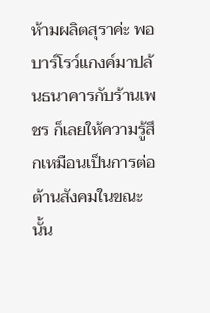ห้ามผลิตสุราค่ะ พอบาร์โรว์แกงค์มาปล้นธนาคารกับร้านเพชร ก็เลยให้ความรู้สึกเหมือนเป็นการต่อต้านสังคมในขณะนั้น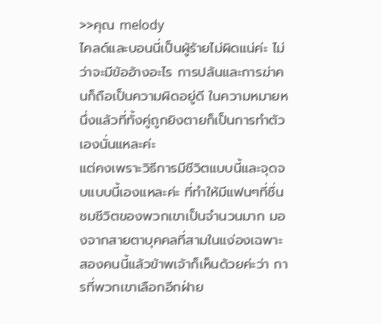>>คุณ melody
ไคลด์และบอนนี่เป็นผู้ร้ายไม่ผิดแน่ค่ะ ไม่ว่าจะมีข้ออ้างอะไร การปล้นและการฆ่าคนก็ถือเป็นความผิดอยู่ดี ในความหมายหนึ่งแล้วที่ทั้งคู่ถูกยิงตายก็เป็นการทำตัวเองนั่นแหละค่ะ
แต่คงเพราะวิธีการมีชีวิตแบบนี้และจุดจบแบบนี้เองแหละค่ะ ที่ทำให้มีแฟนๆที่ชื่นชมชีวิตของพวกเขาเป็นจำนวนมาก มองจากสายตาบุคคลที่สามในแง่องเฉพาะสองคนนี้แล้วข้าพเจ้าก็เห็นด้วยค่ะว่า การที่พวกเขาเลือกอีกฝ่าย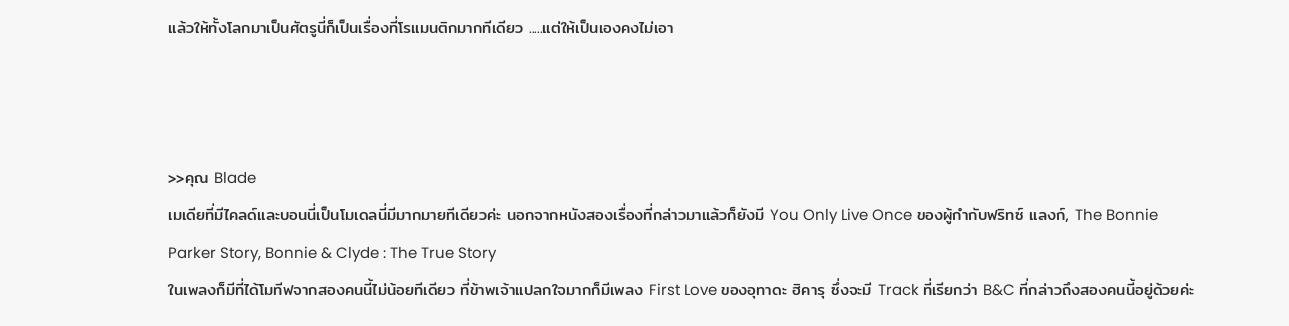แล้วให้ทั้งโลกมาเป็นศัตรูนี่ก็เป็นเรื่องที่โรแมนติกมากทีเดียว .....แต่ให้เป็นเองคงไม่เอา



>>คุณ Blade
เมเดียที่มีไคลด์และบอนนี่เป็นโมเดลนี่มีมากมายทีเดียวค่ะ นอกจากหนังสองเรื่องที่กล่าวมาแล้วก็ยังมี You Only Live Once ของผู้กำกับฟริทซ์ แลงก์, The Bonnie Parker Story, Bonnie & Clyde : The True Story
ในเพลงก็มีที่ได้โมทีฟจากสองคนนี้ไม่น้อยทีเดียว ที่ข้าพเจ้าแปลกใจมากก็มีเพลง First Love ของอุทาดะ ฮิคารุ ซึ่งจะมี Track ที่เรียกว่า B&C ที่กล่าวถึงสองคนนี้อยู่ด้วยค่ะ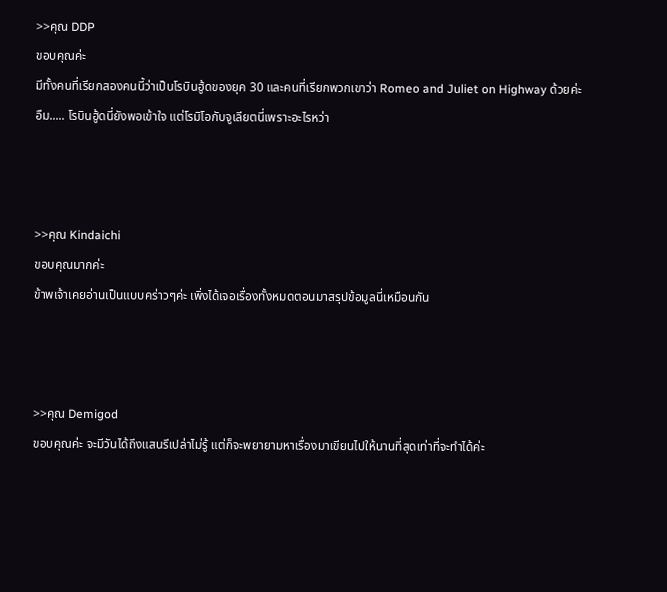>>คุณ DDP
ขอบคุณค่ะ
มีทั้งคนที่เรียกสองคนนี้ว่าเป็นโรบินฮู้ดของยุค 30 และคนที่เรียกพวกเขาว่า Romeo and Juliet on Highway ด้วยค่ะ
อืม..... โรบินฮู้ดนี่ยังพอเข้าใจ แต่โรมิโอกับจูเลียตนี่เพราะอะไรหว่า



>>คุณ Kindaichi
ขอบคุณมากค่ะ
ข้าพเจ้าเคยอ่านเป็นแบบคร่าวๆค่ะ เพิ่งได้เจอเรื่องทั้งหมดตอนมาสรุปข้อมูลนี่เหมือนกัน



>>คุณ Demigod
ขอบคุณค่ะ จะมีวันได้ถึงแสนรึเปล่าไม่รู้ แต่ก็จะพยายามหาเรื่องมาเขียนไปให้นานที่สุดเท่าที่จะทำได้ค่ะ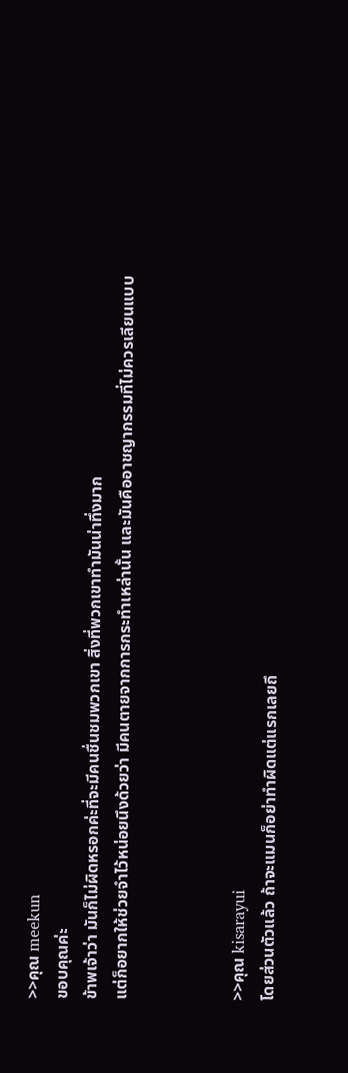>>คุณ meekun
ขอบคุณค่ะ
ข้าพเจ้าว่า มันก็ไม่ผิดหรอกค่ะที่จะมีคนชื่นชมพวกเขา สิ่งที่พวกเขาทำมันน่าทึ่งมาก
แต่ก็อยากให้ช่วยจำไว้หน่อยนึงด้วยว่า มีคนตายจากการกระทำเหล่านั้น และมันคืออาชญากรรมที่ไม่ควรเลียนแบบ



>>คุณ kisarayui
โดยส่วนตัวแล้ว ถ้าจะแมนก็อย่าทำผิดแต่แรกเลยถึ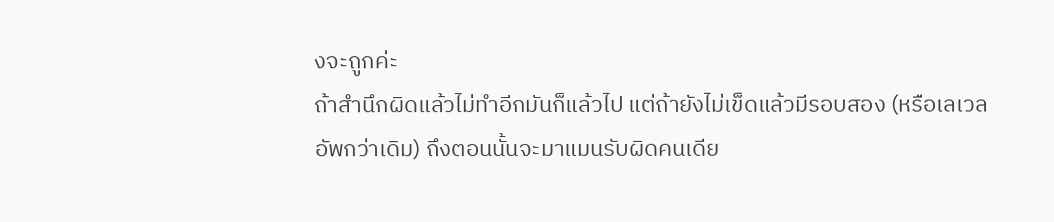งจะถูกค่ะ
ถ้าสำนึกผิดแล้วไม่ทำอีกมันก็แล้วไป แต่ถ้ายังไม่เข็ดแล้วมีรอบสอง (หรือเลเวลอัพกว่าเดิม) ถึงตอนนั้นจะมาแมนรับผิดคนเดีย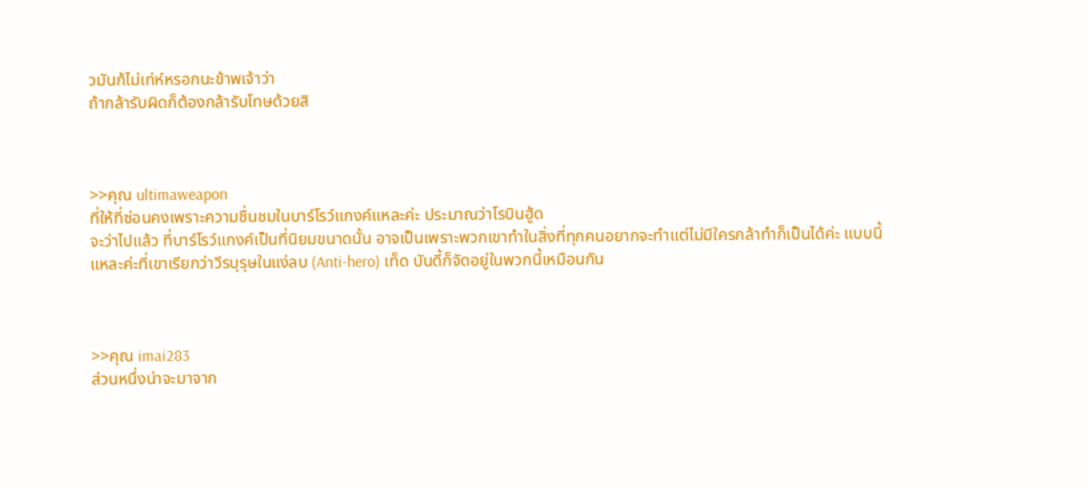วมันก้ไม่เท่ห์หรอกนะข้าพเจ้าว่า
ถ้ากล้ารับผิดก็ต้องกล้ารับโทษด้วยสิ



>>คุณ ultimaweapon
ที่ให้ที่ซ่อนคงเพราะความชื่นชมในบาร์โรว์แกงค์แหละค่ะ ประมาณว่าโรบินฮู้ด
จะว่าไปแล้ว ที่บาร์โรว์แกงค์เป็นที่นิยมขนาดนั้น อาจเป็นเพราะพวกเขาทำในสิ่งที่ทุกคนอยากจะทำแต่ไม่มีใครกล้าทำก็เป็นได้ค่ะ แบบนี้แหละค่ะที่เขาเรียกว่าวีรบุรุษในแง่ลบ (Anti-hero) เท็ด บันดี้ก็จัดอยู่ในพวกนี้เหมือนกัน



>>คุณ imai283
ส่วนหนึ่งน่าจะมาจาก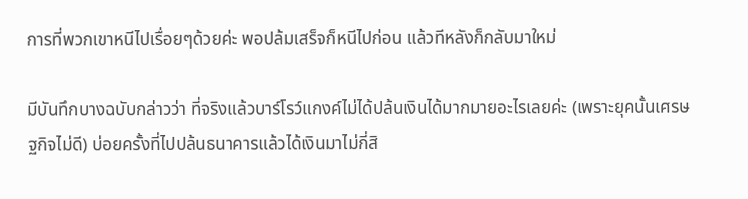การที่พวกเขาหนีไปเรื่อยๆด้วยค่ะ พอปล้มเสร็จก็หนีไปก่อน แล้วทีหลังก็กลับมาใหม่

มีบันทึกบางฉบับกล่าวว่า ที่จริงแล้วบาร์โรว์แกงค์ไม่ได้ปล้นเงินได้มากมายอะไรเลยค่ะ (เพราะยุคนั้นเศรษฐกิจไม่ดี) บ่อยครั้งที่ไปปล้นธนาคารแล้วได้เงินมาไม่กี่สิ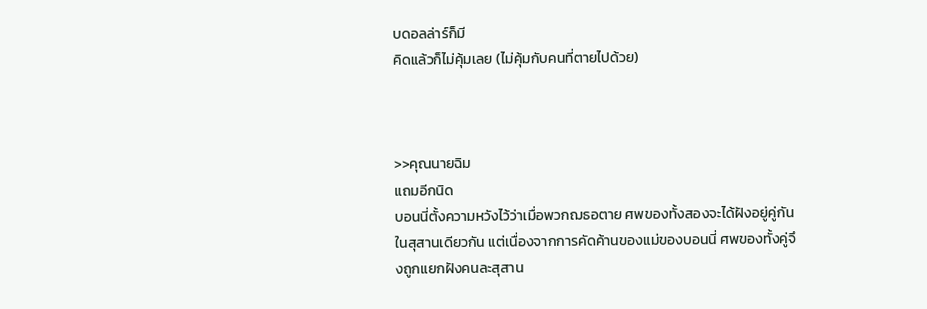บดอลล่าร์ก็มี
คิดแล้วก็ไม่คุ้มเลย (ไม่คุ้มกับคนที่ตายไปด้วย)



>>คุณนายฉิม
แถมอีกนิด
บอนนี่ตั้งความหวังไว้ว่าเมื่อพวกฌธอตาย ศพของทั้งสองจะได้ฝังอยู่คู่กันในสุสานเดียวกัน แต่เนื่องจากการคัดค้านของแม่ของบอนนี่ ศพของทั้งคู่จึงถูกแยกฝังคนละสุสาน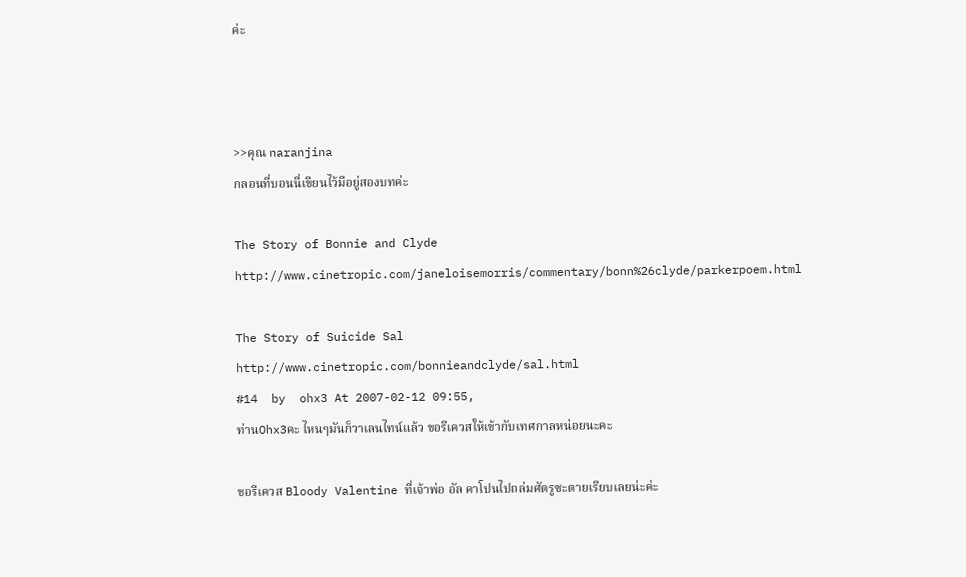ค่ะ



>>คุณ naranjina
กลอนที่บอนนี่เขียนไว้มีอยู่สองบทค่ะ

The Story of Bonnie and Clyde
http://www.cinetropic.com/janeloisemorris/commentary/bonn%26clyde/parkerpoem.html

The Story of Suicide Sal
http://www.cinetropic.com/bonnieandclyde/sal.html
#14  by  ohx3 At 2007-02-12 09:55,
ท่านOhx3คะ ไหนๆมันก็วาเลนไทน์แล้ว ขอรีเควสให้เข้ากับเทศกาลหน่อยนะคะ

ขอรีเควส Bloody Valentine ที่เจ้าพ่อ อัล คาโปนไปถล่มศัตรูซะตายเรียบเลยน่ะค่ะ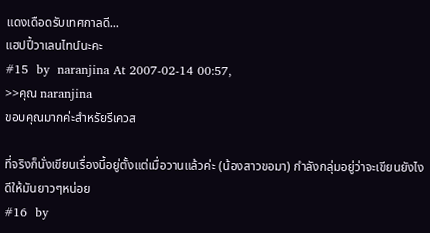แดงเดือดรับเทศกาลดี...
แฮปปี้วาเลนไทน์นะคะ
#15  by  naranjina At 2007-02-14 00:57,
>>คุณ naranjina
ขอบคุณมากค่ะสำหรัยรีเควส

ที่จริงก็นั่งเขียนเรื่องนี้อยู่ตั้งแต่เมื่อวานแล้วค่ะ (น้องสาวขอมา) กำลังกลุ่มอยู่ว่าจะเขียนยังไงดีให้มันยาวๆหน่อย
#16  by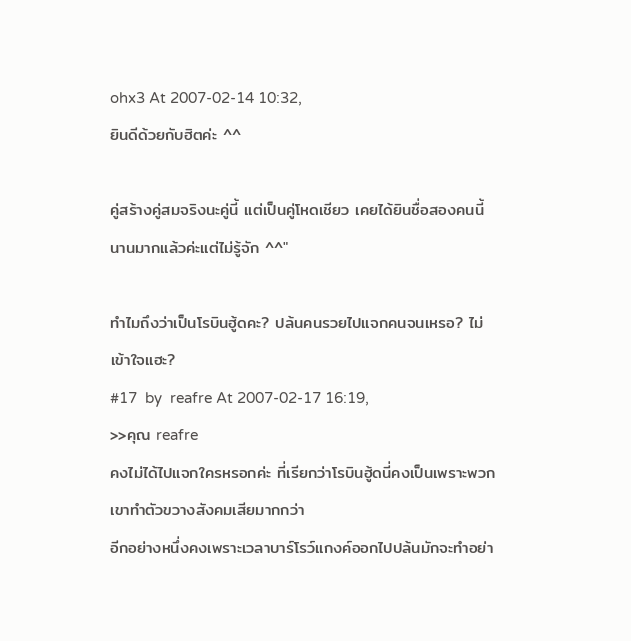ohx3 At 2007-02-14 10:32,
ยินดีด้วยกับฮิตค่ะ ^^

คู่สร้างคู่สมจริงนะคู่นี้ แต่เป็นคู่โหดเชียว เคยได้ยินชื่อสองคนนี้นานมากแล้วค่ะแต่ไม่รู้จัก ^^"

ทำไมถึงว่าเป็นโรบินฮู้ดคะ? ปล้นคนรวยไปแจกคนจนเหรอ? ไม่เข้าใจแฮะ?
#17  by  reafre At 2007-02-17 16:19,
>>คุณ reafre
คงไม่ได้ไปแจกใครหรอกค่ะ ที่เรียกว่าโรบินฮู้ดนี่คงเป็นเพราะพวกเขาทำตัวขวางสังคมเสียมากกว่า
อีกอย่างหนึ่งคงเพราะเวลาบาร์โรว์แกงค์ออกไปปล้นมักจะทำอย่า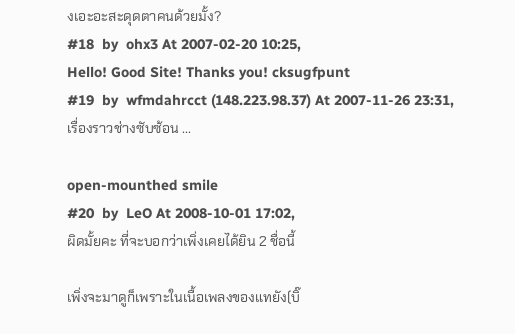งเอะอะสะดุดตาคนด้วยมั้ง?
#18  by  ohx3 At 2007-02-20 10:25,
Hello! Good Site! Thanks you! cksugfpunt
#19  by  wfmdahrcct (148.223.98.37) At 2007-11-26 23:31,
เรื่องราวช่างซับซ้อน ...

open-mounthed smile
#20  by  LeO At 2008-10-01 17:02,
ผิดมั้ยคะ ที่จะบอกว่าเพิ่งเคยได้ยิน 2 ชื่อนี้

เพิ่งจะมาดูก็เพราะในเนื้อเพลงของแทยัง(บิ๊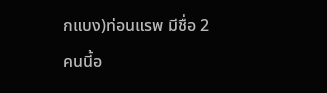กแบง)ท่อนแรพ มีชื่อ 2 คนนี้อ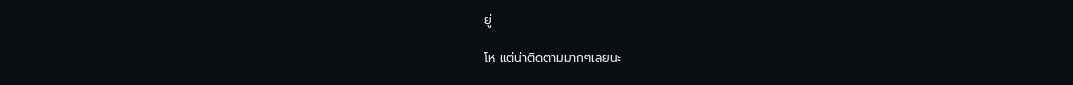ยู่

โห แต่น่าติดตามมากๆเลยนะ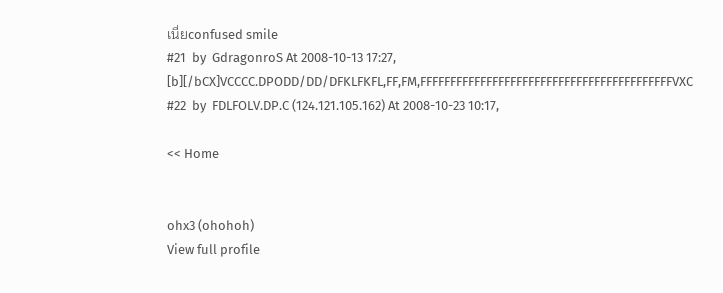เนี่ยconfused smile
#21  by  GdragonroS At 2008-10-13 17:27,
[b][/bCX]VCCCC.DPODD/DD/DFKLFKFL,FF,FM,FFFFFFFFFFFFFFFFFFFFFFFFFFFFFFFFFFFFFFFFFFVXC
#22  by  FDLFOLV.DP.C (124.121.105.162) At 2008-10-23 10:17,

<< Home


ohx3 (ohohoh)
View full profile